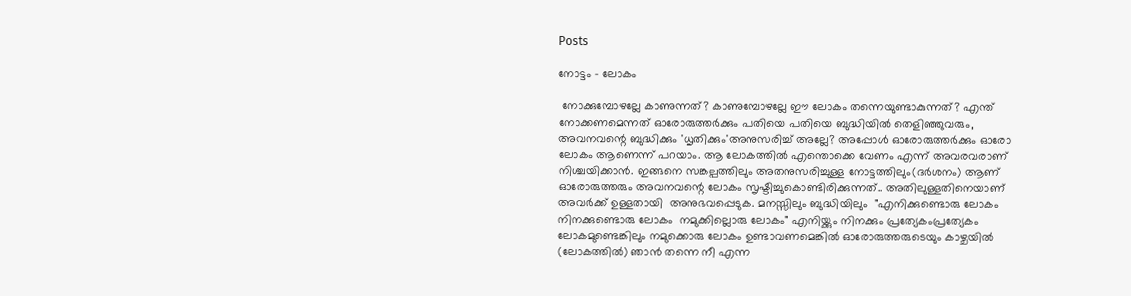Posts

നോട്ടം - ലോകം

 നോക്കുമ്പോഴല്ലേ കാണുന്നത്? കാണുമ്പോഴല്ലേ ഈ ലോകം തന്നെയുണ്ടാകുന്നത്? എന്ത് നോക്കണമെന്നത് ഓരോരുത്തർക്കും പതിയെ പതിയെ ബുദ്ധിയിൽ തെളിഞ്ഞുവരും, അവനവന്റെ ബുദ്ധിക്കും 'ധൃതിക്കും'അനുസരിച്ച് അല്ലേ? അപ്പോൾ ഓരോരുത്തർക്കും ഓരോ ലോകം ആണെന്ന് പറയാം. ആ ലോകത്തിൽ എന്തൊക്കെ വേണം എന്ന് അവരവരാണ്  നിശ്ചയിക്കാൻ. ഇങ്ങനെ സങ്കല്പത്തിലും അതനുസരിച്ചുള്ള നോട്ടത്തിലും(ദർശനം) ആണ് ഓരോരുത്തരും അവനവന്റെ ലോകം സൃഷ്ടിച്ചുകൊണ്ടിരിക്കുന്നത്.. അതിലുള്ളതിനെയാണ് അവർക്ക് ഉള്ളതായി  അനുഭവപ്പെടുക. മനസ്സിലും ബുദ്ധിയിലും  "എനിക്കുണ്ടൊരു ലോകം  നിനക്കുണ്ടൊരു ലോകം  നമുക്കില്ലൊരു ലോകം" എനിയ്ക്കും നിനക്കും പ്രത്യേകംപ്രത്യേകം ലോകമുണ്ടെങ്കിലും നമുക്കൊരു ലോകം ഉണ്ടാവണമെങ്കിൽ ഓരോരുത്തരുടെയും കാഴ്ചയിൽ (ലോകത്തിൽ) ഞാൻ തന്നെ നീ എന്ന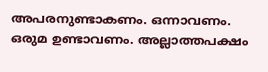അപരനുണ്ടാകണം. ഒന്നാവണം. ഒരുമ ഉണ്ടാവണം. അല്ലാത്തപക്ഷം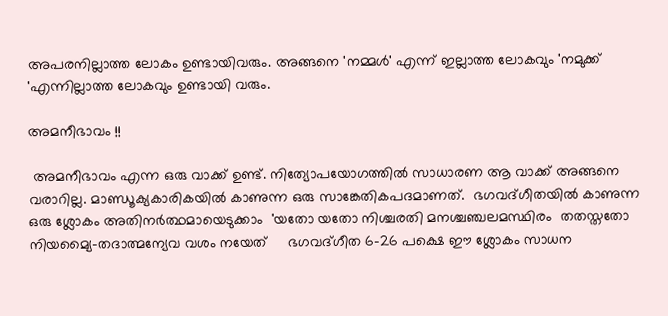അപരനില്ലാത്ത ലോകം ഉണ്ടായിവരും. അങ്ങനെ 'നമ്മൾ' എന്ന് ഇല്ലാത്ത ലോകവും 'നമുക്ക് 'എന്നില്ലാത്ത ലോകവും ഉണ്ടായി വരും.

അമനീഭാവം !!

 അമനീഭാവം എന്ന ഒരു വാക്ക് ഉണ്ട്. നിത്യോപയോഗത്തിൽ സാധാരണ ആ വാക്ക് അങ്ങനെ വരാറില്ല. മാണ്ഡൂക്യകാരികയിൽ കാണുന്ന ഒരു സാങ്കേതികപദമാണത്.  ഭഗവദ്ഗീതയിൽ കാണുന്ന ഒരു ശ്ലോകം അതിനർത്ഥമായെടുക്കാം  'യതോ യതോ നിശ്ചരതി മനശ്ചഞ്ചലമസ്ഥിരം  തതസ്തതോ നിയമ്യൈ-തദാത്മന്യേവ വശം നയേത്     ഭഗവദ്ഗീത 6-26 പക്ഷെ ഈ ശ്ലോകം സാധന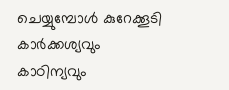ചെയ്യുമ്പോൾ കുറേക്കൂടി കാർക്കശ്യവും കാഠിന്യവും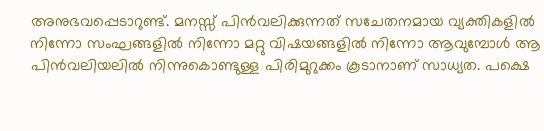അനുഭവപ്പെടാറുണ്ട്. മനസ്സ് പിൻവലിക്കുന്നത് സചേതനമായ വ്യക്തികളിൽ നിന്നോ സംഘങ്ങളിൽ നിന്നോ മറ്റു വിഷയങ്ങളിൽ നിന്നോ ആവുമ്പോൾ ആ പിൻവലിയലിൽ നിന്നുകൊണ്ടുള്ള പിരിമുറുക്കം കൂടാനാണ് സാധ്യത. പക്ഷെ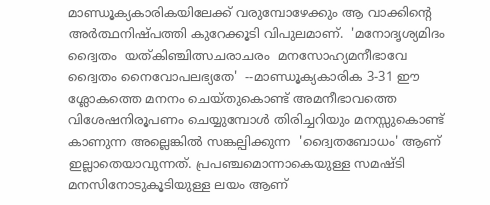മാണ്ഡൂക്യകാരികയിലേക്ക് വരുമ്പോഴേക്കും ആ വാക്കിന്റെ അർത്ഥനിഷ്പത്തി കുറേക്കൂടി വിപുലമാണ്.  'മനോദൃശ്യമിദം ദ്വൈതം  യത്കിഞ്ചിത്സചരാചരം  മനസോഹ്യമനീഭാവേ  ദ്വൈതം നൈവോപലഭ്യതേ'  --മാണ്ഡൂക്യകാരിക 3-31 ഈ ശ്ലോകത്തെ മനനം ചെയ്തുകൊണ്ട് അമനീഭാവത്തെ വിശേഷനിരൂപണം ചെയ്യുമ്പോൾ തിരിച്ചറിയും മനസ്സുകൊണ്ട് കാണുന്ന അല്ലെങ്കിൽ സങ്കല്പിക്കുന്ന  'ദ്വൈതബോധം' ആണ് ഇല്ലാതെയാവുന്നത്. പ്രപഞ്ചമൊന്നാകെയുള്ള സമഷ്ടി മനസിനോടുകൂടിയുള്ള ലയം ആണ്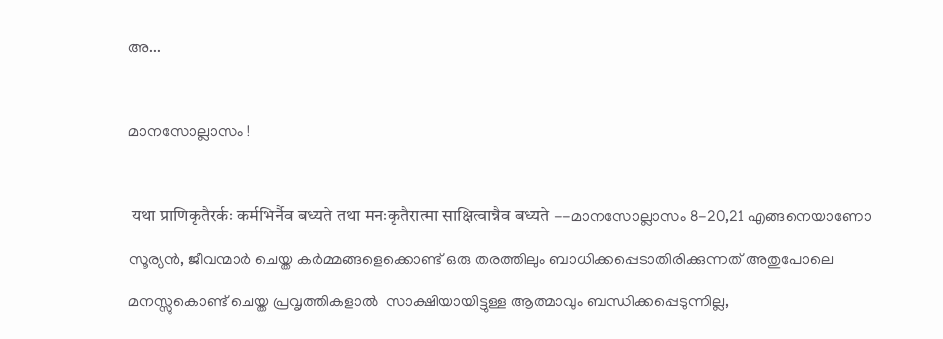അ...

മാനസോല്ലാസം !

 यथा प्राणिकृतैरर्कः कर्मभिर्नैव बध्यते तथा मनःकृतैरात्मा साक्षित्वान्नैव बध्यते --മാനസോല്ലാസം 8-20,21 എങ്ങനെയാണോ സൂര്യൻ, ജീവന്മാർ ചെയ്ത കർമ്മങ്ങളെക്കൊണ്ട് ഒരു തരത്തിലും ബാധിക്കപ്പെടാതിരിക്കുന്നത് അതുപോലെ മനസ്സുകൊണ്ട് ചെയ്ത പ്രവൃത്തികളാൽ  സാക്ഷിയായിട്ടുള്ള ആത്മാവും ബന്ധിക്കപ്പെടുന്നില്ല,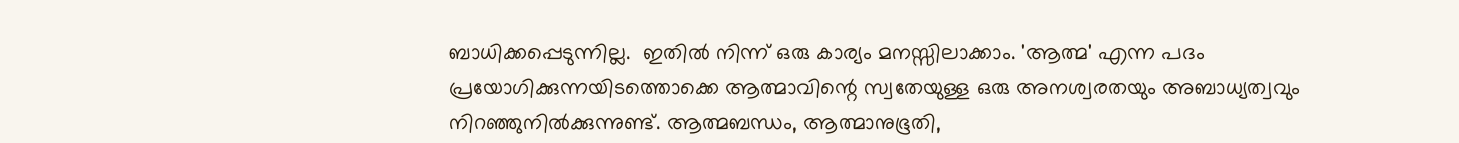ബാധിക്കപ്പെടുന്നില്ല.  ഇതിൽ നിന്ന് ഒരു കാര്യം മനസ്സിലാക്കാം. 'ആത്മ' എന്ന പദം പ്രയോഗിക്കുന്നയിടത്തൊക്കെ ആത്മാവിന്റെ സ്വതേയുള്ള ഒരു അനശ്വരതയും അബാധ്യത്വവും  നിറഞ്ഞുനിൽക്കുന്നുണ്ട്. ആത്മബന്ധം, ആത്മാനുഭൂതി,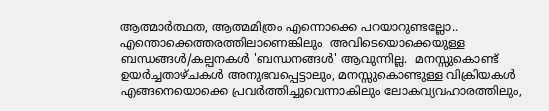ആത്മാർത്ഥത, ആത്മമിത്രം എന്നൊക്കെ പറയാറുണ്ടല്ലോ.. എന്തൊക്കെത്തരത്തിലാണെങ്കിലും  അവിടെയൊക്കെയുള്ള ബന്ധങ്ങൾ/കല്പനകൾ 'ബന്ധനങ്ങൾ' ആവുന്നില്ല.  മനസ്സുകൊണ്ട് ഉയർച്ചതാഴ്ചകൾ അനുഭവപ്പെട്ടാലും, മനസ്സുകൊണ്ടുള്ള വിക്രിയകൾ എങ്ങനെയൊക്കെ പ്രവർത്തിച്ചുവെന്നാകിലും ലോകവ്യവഹാരത്തിലും,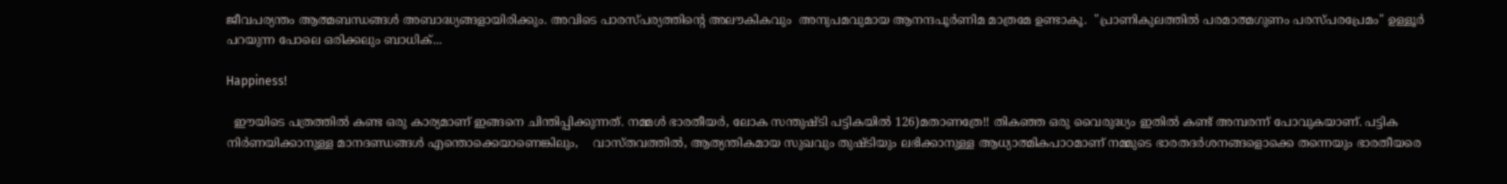ജീവപര്യന്തം ആത്മബന്ധങ്ങൾ അബാദ്ധ്യങ്ങളായിരിക്കും. അവിടെ പാരസ്പര്യത്തിന്റെ അലൗകികവും  അനുപമവുമായ ആനന്ദപൂർണിമ മാത്രമേ ഉണ്ടാകൂ.  "പ്രാണികുലത്തിൽ പരമാത്മഗുണം പരസ്പരപ്രേമം" ഉള്ളൂർ പറയുന്ന പോലെ ഒരിക്കലും ബാധിക്...

Happiness!

  ഈയിടെ പത്രത്തിൽ കണ്ട ഒരു കാര്യമാണ് ഇങ്ങനെ ചിന്തിപ്പിക്കുന്നത്. നമ്മൾ ഭാരതീയർ, ലോക സന്തുഷ്ടി പട്ടികയിൽ 126)മതാണത്രേ!! തികഞ്ഞ ഒരു വൈരുദ്ധ്യം ഇതിൽ കണ്ട് അമ്പരന്ന് പോവുകയാണ്. പട്ടിക നിർണയിക്കാനുള്ള മാനദണ്ഡങ്ങൾ എന്തൊക്കെയാണെങ്കിലും,    വാസ്തവത്തിൽ, ആത്യന്തികമായ സുഖവും തുഷ്ടിയും ലഭിക്കാനുള്ള ആധ്യാത്മികപാഠമാണ് നമ്മുടെ ഭാരതദർശനങ്ങളൊക്കെ തന്നെയും ഭാരതീയരെ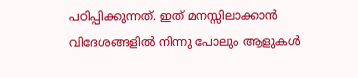പഠിപ്പിക്കുന്നത്. ഇത് മനസ്സിലാക്കാൻ വിദേശങ്ങളിൽ നിന്നു പോലും ആളുകൾ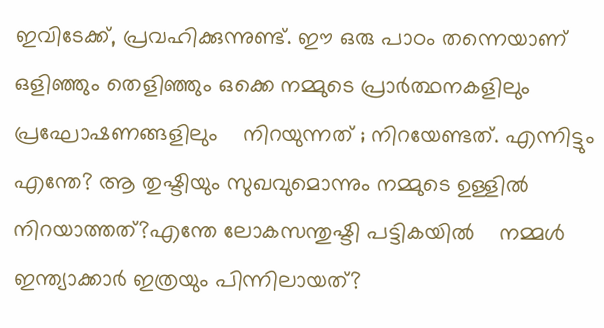ഇവിടേക്ക്, പ്രവഹിക്കുന്നുണ്ട്. ഈ ഒരു പാഠം തന്നെയാണ് ഒളിഞ്ഞും തെളിഞ്ഞും ഒക്കെ നമ്മുടെ പ്രാർത്ഥനകളിലും പ്രഘോഷണങ്ങളിലും    നിറയുന്നത് ; നിറയേണ്ടത്. എന്നിട്ടും എന്തേ? ആ തുഷ്ടിയും സുഖവുമൊന്നും നമ്മുടെ ഉള്ളിൽ നിറയാത്തത്?എന്തേ ലോകസന്തുഷ്ടി പട്ടികയിൽ    നമ്മൾ ഇന്ത്യാക്കാർ ഇത്രയും പിന്നിലായത്?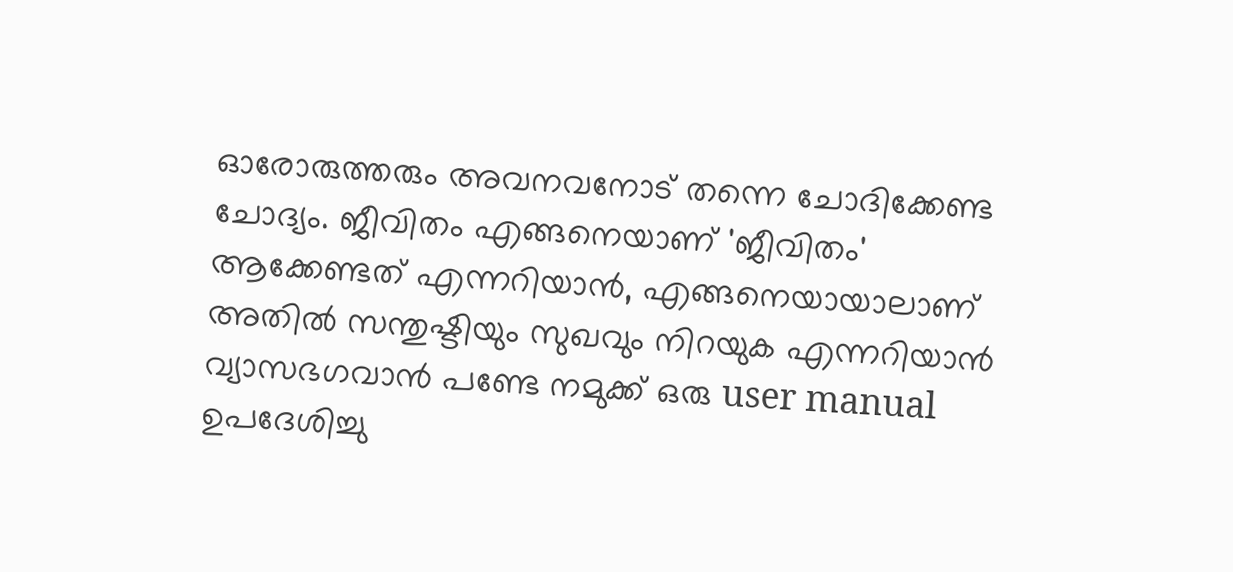ഓരോരുത്തരും അവനവനോട് തന്നെ ചോദിക്കേണ്ട ചോദ്യം. ജീവിതം എങ്ങനെയാണ് 'ജീവിതം' ആക്കേണ്ടത്‍ എന്നറിയാൻ, എങ്ങനെയായാലാണ് അതിൽ സന്തുഷ്ടിയും സുഖവും നിറയുക എന്നറിയാൻ വ്യാസഭഗവാൻ പണ്ടേ നമുക്ക് ഒരു user manual ഉപദേശിച്ചു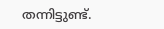തന്നിട്ടുണ്ട്.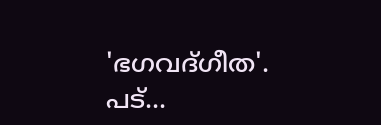'ഭഗവദ്ഗീത'.    പട്...